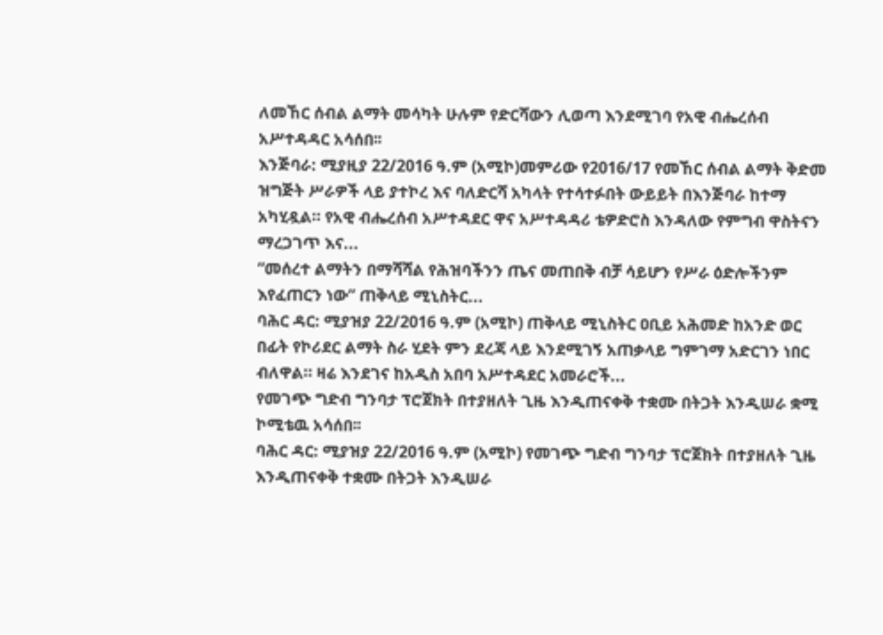ለመኸር ሰብል ልማት መሳካት ሁሉም የድርሻውን ሊወጣ እንደሚገባ የአዊ ብሔረሰብ አሥተዳዳር አሳሰበ፡፡
እንጅባራ: ሚያዚያ 22/2016 ዓ.ም (አሚኮ)መምሪው የ2016/17 የመኸር ሰብል ልማት ቅድመ ዝግጅት ሥራዎች ላይ ያተኮረ እና ባለድርሻ አካላት የተሳተፉበት ውይይት በእንጅባራ ከተማ አካሂዷል። የአዊ ብሔረሰብ አሥተዳደር ዋና አሥተዳዳሪ ቴዎድሮስ እንዳለው የምግብ ዋስትናን ማረጋገጥ እና...
“መሰረተ ልማትን በማሻሻል የሕዝባችንን ጤና መጠበቅ ብቻ ሳይሆን የሥራ ዕድሎችንም እየፈጠርን ነው” ጠቅላይ ሚኒስትር...
ባሕር ዳር: ሚያዝያ 22/2016 ዓ.ም (አሚኮ) ጠቅላይ ሚኒስትር ዐቢይ አሕመድ ከአንድ ወር በፊት የኮሪደር ልማት ስራ ሂደት ምን ደረጃ ላይ እንደሚገኝ አጠቃላይ ግምገማ አድርገን ነበር ብለዋል። ዛሬ እንደገና ከአዲስ አበባ አሥተዳደር አመራሮች...
የመገጭ ግድብ ግንባታ ፕሮጀክት በተያዘለት ጊዜ እንዲጠናቀቅ ተቋሙ በትጋት እንዲሠራ ቋሚ ኮሚቴዉ አሳሰበ፡፡
ባሕር ዳር: ሚያዝያ 22/2016 ዓ.ም (አሚኮ) የመገጭ ግድብ ግንባታ ፕሮጀክት በተያዘለት ጊዜ እንዲጠናቀቅ ተቋሙ በትጋት እንዲሠራ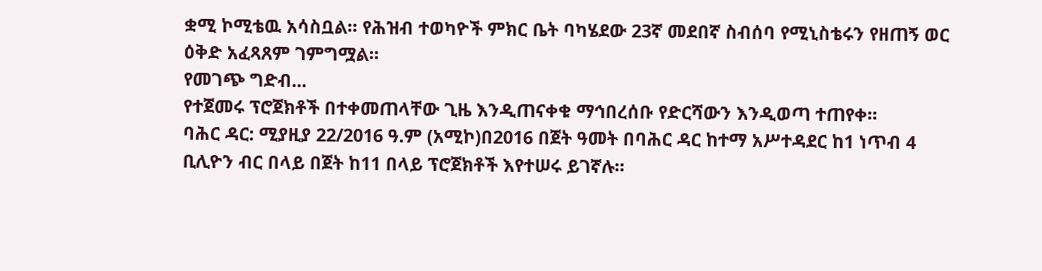ቋሚ ኮሚቴዉ አሳስቧል። የሕዝብ ተወካዮች ምክር ቤት ባካሄደው 23ኛ መደበኛ ስብሰባ የሚኒስቴሩን የዘጠኝ ወር ዕቅድ አፈጻጸም ገምግሟል፡፡
የመገጭ ግድብ...
የተጀመሩ ፕሮጀክቶች በተቀመጠላቸው ጊዜ እንዲጠናቀቁ ማኅበረሰቡ የድርሻውን እንዲወጣ ተጠየቀ።
ባሕር ዳር: ሚያዚያ 22/2016 ዓ.ም (አሚኮ)በ2016 በጀት ዓመት በባሕር ዳር ከተማ አሥተዳደር ከ1 ነጥብ 4 ቢሊዮን ብር በላይ በጀት ከ11 በላይ ፕሮጀክቶች እየተሠሩ ይገኛሉ።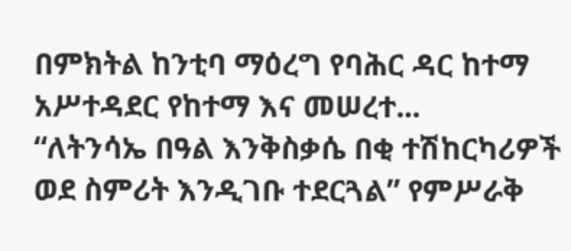በምክትል ከንቲባ ማዕረግ የባሕር ዳር ከተማ አሥተዳደር የከተማ እና መሠረተ...
“ለትንሳኤ በዓል እንቅስቃሴ በቂ ተሽከርካሪዎች ወደ ስምሪት እንዲገቡ ተደርጓል” የምሥራቅ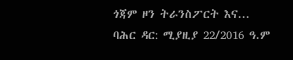ጎጃም ዞን ትራንስፖርት እና...
ባሕር ዳር: ሚያዚያ 22/2016 ዓ.ም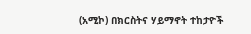(አሚኮ) በክርስትና ሃይማኖት ተከታዮች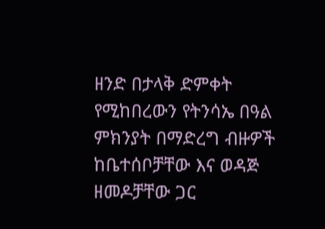ዘንድ በታላቅ ድምቀት የሚከበረውን የትንሳኤ በዓል ምክንያት በማድረግ ብዙዎች ከቤተሰቦቻቸው እና ወዳጅ ዘመዶቻቸው ጋር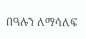በዓሉን ለማሳለፍ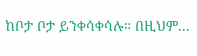ከቦታ ቦታ ይንቀሳቀሳሉ። በዚህም...